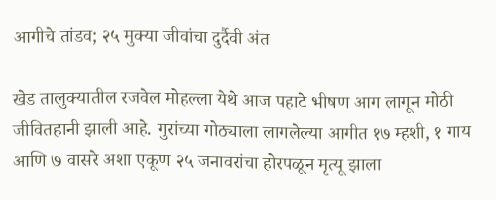आगीचे तांडव; २५ मुक्या जीवांचा दुर्दैवी अंत

खेड तालुक्यातील रजवेल मोहल्ला येथे आज पहाटे भीषण आग लागून मोठी जीवितहानी झाली आहे. गुरांच्या गोठ्याला लागलेल्या आगीत १७ म्हशी, १ गाय आणि ७ वासरे अशा एकूण २५ जनावरांचा होरपळून मृत्यू झाला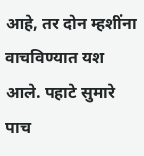आहे, तर दोन म्हशींना वाचविण्यात यश आले. पहाटे सुमारे पाच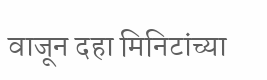वाजून दहा मिनिटांच्या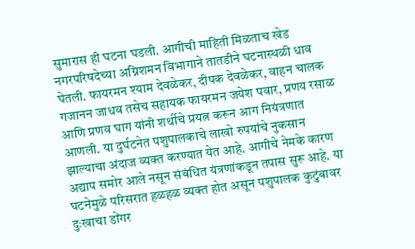सुमारास ही घटना घडली. आगीची माहिती मिळताच खेड नगरपरिषदेच्या अग्निशमन विभागाने तातडीने घटनास्थळी धाव घेतली. फायरमन श्याम देवळेकर, दीपक देवळेकर, वाहन चालक गजानन जाधव तसेच सहायक फायरमन जयेश पवार, प्रणय रसाळ आणि प्रणव घाग यांनी शर्थीचे प्रयत्न करून आग नियंत्रणात आणली. या दुर्घटनेत पशुपालकाचे लाखो रुपयांचे नुकसान झाल्याचा अंदाज व्यक्त करण्यात येत आहे. आगीचे नेमके कारण अद्याप समोर आले नसून संबंधित यंत्रणांकडून तपास सुरू आहे. या घटनेमुळे परिसरात हळहळ व्यक्त होत असून पशुपालक कुटुंबावर दुःखाचा डोंगर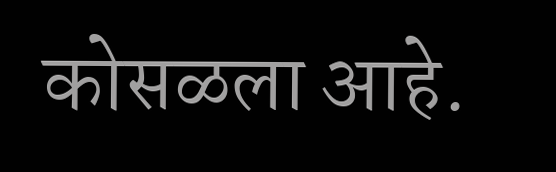कोसळला आहे.